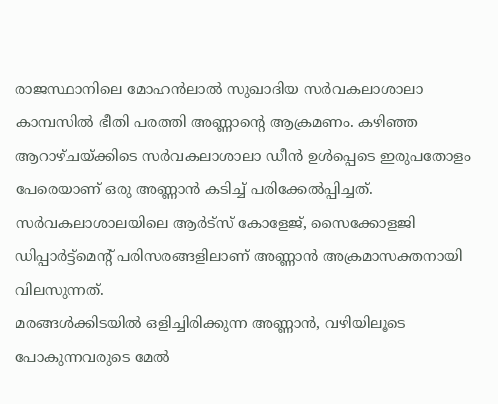രാജസ്ഥാനിലെ മോഹൻലാൽ സുഖാദിയ സർവകലാശാലാ കാമ്പസിൽ ഭീതി പരത്തി അണ്ണാന്റെ ആക്രമണം. കഴിഞ്ഞ ആറാഴ്ചയ്ക്കിടെ സർവകലാശാലാ ഡീൻ ഉൾപ്പെടെ ഇരുപതോളം പേരെയാണ് ഒരു അണ്ണാൻ കടിച്ച് പരിക്കേൽപ്പിച്ചത്.
സർവകലാശാലയിലെ ആർട്സ് കോളേജ്, സൈക്കോളജി ഡിപ്പാർട്ട്മെന്റ് പരിസരങ്ങളിലാണ് അണ്ണാൻ അക്രമാസക്തനായി വിലസുന്നത്.
മരങ്ങൾക്കിടയിൽ ഒളിച്ചിരിക്കുന്ന അണ്ണാൻ, വഴിയിലൂടെ പോകുന്നവരുടെ മേൽ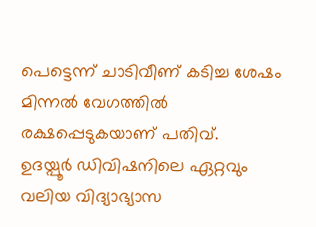പെട്ടെന്ന് ചാടിവീണ് കടിച്ച ശേഷം മിന്നൽ വേഗത്തിൽ രക്ഷപ്പെടുകയാണ് പതിവ്.
ഉദയ്പൂർ ഡിവിഷനിലെ ഏറ്റവും വലിയ വിദ്യാഭ്യാസ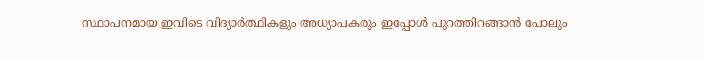സ്ഥാപനമായ ഇവിടെ വിദ്യാർത്ഥികളും അധ്യാപകരും ഇപ്പോൾ പുറത്തിറങ്ങാൻ പോലും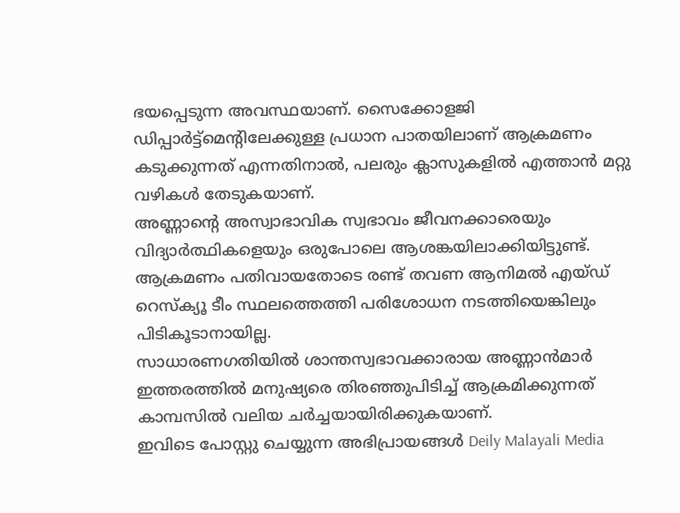ഭയപ്പെടുന്ന അവസ്ഥയാണ്. സൈക്കോളജി ഡിപ്പാർട്ട്മെന്റിലേക്കുള്ള പ്രധാന പാതയിലാണ് ആക്രമണം കടുക്കുന്നത് എന്നതിനാൽ, പലരും ക്ലാസുകളിൽ എത്താൻ മറ്റു വഴികൾ തേടുകയാണ്.
അണ്ണാന്റെ അസ്വാഭാവിക സ്വഭാവം ജീവനക്കാരെയും വിദ്യാർത്ഥികളെയും ഒരുപോലെ ആശങ്കയിലാക്കിയിട്ടുണ്ട്. ആക്രമണം പതിവായതോടെ രണ്ട് തവണ ആനിമൽ എയ്ഡ് റെസ്ക്യൂ ടീം സ്ഥലത്തെത്തി പരിശോധന നടത്തിയെങ്കിലും പിടികൂടാനായില്ല.
സാധാരണഗതിയിൽ ശാന്തസ്വഭാവക്കാരായ അണ്ണാൻമാർ ഇത്തരത്തിൽ മനുഷ്യരെ തിരഞ്ഞുപിടിച്ച് ആക്രമിക്കുന്നത് കാമ്പസിൽ വലിയ ചർച്ചയായിരിക്കുകയാണ്.
ഇവിടെ പോസ്റ്റു ചെയ്യുന്ന അഭിപ്രായങ്ങൾ Deily Malayali Media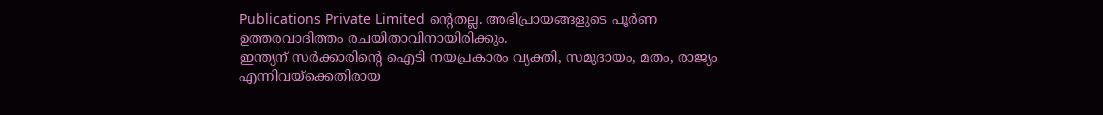Publications Private Limited ന്റെതല്ല. അഭിപ്രായങ്ങളുടെ പൂർണ ഉത്തരവാദിത്തം രചയിതാവിനായിരിക്കും.
ഇന്ത്യന് സർക്കാരിന്റെ ഐടി നയപ്രകാരം വ്യക്തി, സമുദായം, മതം, രാജ്യം എന്നിവയ്ക്കെതിരായ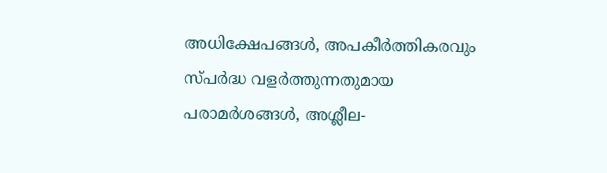അധിക്ഷേപങ്ങൾ, അപകീർത്തികരവും സ്പർദ്ധ വളർത്തുന്നതുമായ പരാമർശങ്ങൾ, അശ്ലീല-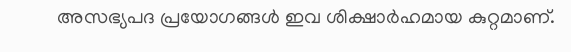അസഭ്യപദ പ്രയോഗങ്ങൾ ഇവ ശിക്ഷാർഹമായ കുറ്റമാണ്.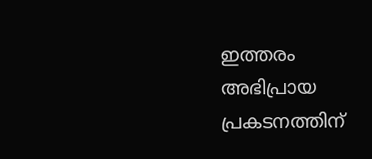ഇത്തരം അഭിപ്രായ പ്രകടനത്തിന്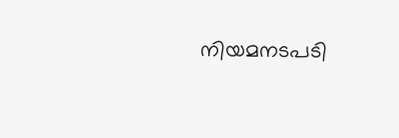നിയമനടപടി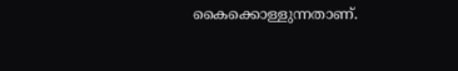കൈക്കൊള്ളുന്നതാണ്.